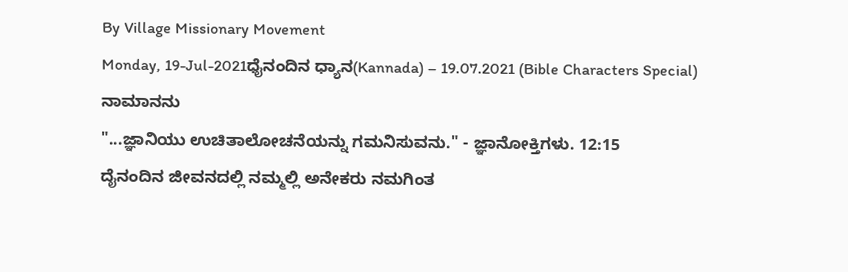By Village Missionary Movement
Monday, 19-Jul-2021ಧೈನಂದಿನ ಧ್ಯಾನ(Kannada) – 19.07.2021 (Bible Characters Special)
ನಾಮಾನನು
"...ಜ್ಞಾನಿಯು ಉಚಿತಾಲೋಚನೆಯನ್ನು ಗಮನಿಸುವನು." - ಜ್ಞಾನೋಕ್ತಿಗಳು. 12:15
ದೈನಂದಿನ ಜೀವನದಲ್ಲಿ ನಮ್ಮಲ್ಲಿ ಅನೇಕರು ನಮಗಿಂತ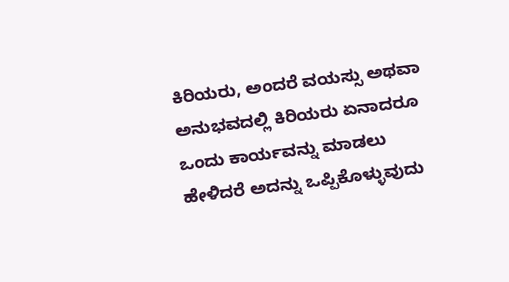ಕಿರಿಯರು, ಅಂದರೆ ವಯಸ್ಸು ಅಥವಾ ಅನುಭವದಲ್ಲಿ ಕಿರಿಯರು ಏನಾದರೂ ಒಂದು ಕಾರ್ಯವನ್ನು ಮಾಡಲು ಹೇಳಿದರೆ ಅದನ್ನು ಒಪ್ಪಿಕೊಳ್ಳುವುದು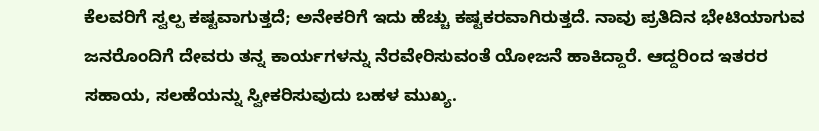ಕೆಲವರಿಗೆ ಸ್ವಲ್ಪ ಕಷ್ಟವಾಗುತ್ತದೆ; ಅನೇಕರಿಗೆ ಇದು ಹೆಚ್ಚು ಕಷ್ಟಕರವಾಗಿರುತ್ತದೆ. ನಾವು ಪ್ರತಿದಿನ ಭೇಟಿಯಾಗುವ ಜನರೊಂದಿಗೆ ದೇವರು ತನ್ನ ಕಾರ್ಯಗಳನ್ನು ನೆರವೇರಿಸುವಂತೆ ಯೋಜನೆ ಹಾಕಿದ್ದಾರೆ. ಆದ್ದರಿಂದ ಇತರರ ಸಹಾಯ, ಸಲಹೆಯನ್ನು ಸ್ವೀಕರಿಸುವುದು ಬಹಳ ಮುಖ್ಯ.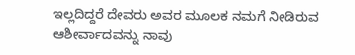ಇಲ್ಲದಿದ್ದರೆ ದೇವರು ಅವರ ಮೂಲಕ ನಮಗೆ ನೀಡಿರುವ ಆಶೀರ್ವಾದವನ್ನು ನಾವು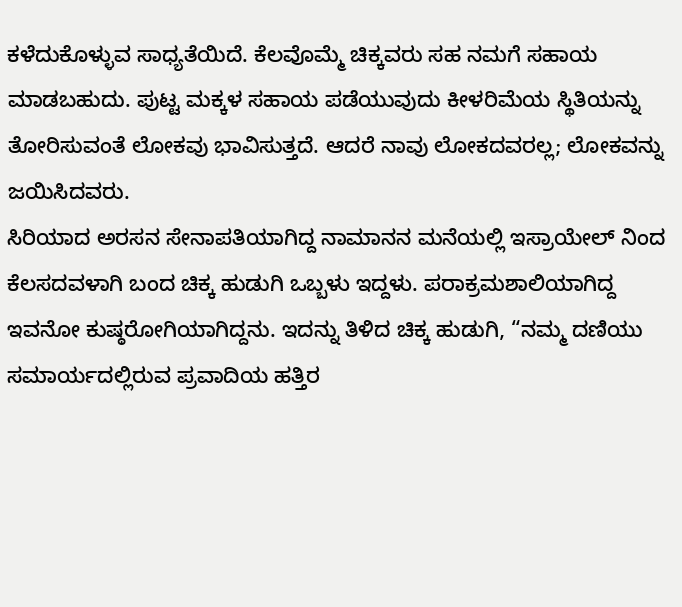ಕಳೆದುಕೊಳ್ಳುವ ಸಾಧ್ಯತೆಯಿದೆ. ಕೆಲವೊಮ್ಮೆ ಚಿಕ್ಕವರು ಸಹ ನಮಗೆ ಸಹಾಯ ಮಾಡಬಹುದು. ಪುಟ್ಟ ಮಕ್ಕಳ ಸಹಾಯ ಪಡೆಯುವುದು ಕೀಳರಿಮೆಯ ಸ್ಥಿತಿಯನ್ನು ತೋರಿಸುವಂತೆ ಲೋಕವು ಭಾವಿಸುತ್ತದೆ. ಆದರೆ ನಾವು ಲೋಕದವರಲ್ಲ; ಲೋಕವನ್ನು ಜಯಿಸಿದವರು.
ಸಿರಿಯಾದ ಅರಸನ ಸೇನಾಪತಿಯಾಗಿದ್ದ ನಾಮಾನನ ಮನೆಯಲ್ಲಿ ಇಸ್ರಾಯೇಲ್ ನಿಂದ ಕೆಲಸದವಳಾಗಿ ಬಂದ ಚಿಕ್ಕ ಹುಡುಗಿ ಒಬ್ಬಳು ಇದ್ದಳು. ಪರಾಕ್ರಮಶಾಲಿಯಾಗಿದ್ದ ಇವನೋ ಕುಷ್ಠರೋಗಿಯಾಗಿದ್ದನು. ಇದನ್ನು ತಿಳಿದ ಚಿಕ್ಕ ಹುಡುಗಿ, “ನಮ್ಮ ದಣಿಯು ಸಮಾರ್ಯದಲ್ಲಿರುವ ಪ್ರವಾದಿಯ ಹತ್ತಿರ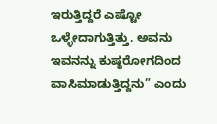ಇರುತ್ತಿದ್ದರೆ ಎಷ್ಟೋ ಒಳ್ಳೇದಾಗುತ್ತಿತ್ತು. ಅವನು ಇವನನ್ನು ಕುಷ್ಠರೋಗದಿಂದ ವಾಸಿಮಾಡುತ್ತಿದ್ದನು” ಎಂದು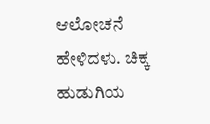ಆಲೋಚನೆ ಹೇಳಿದಳು. ಚಿಕ್ಕ ಹುಡುಗಿಯ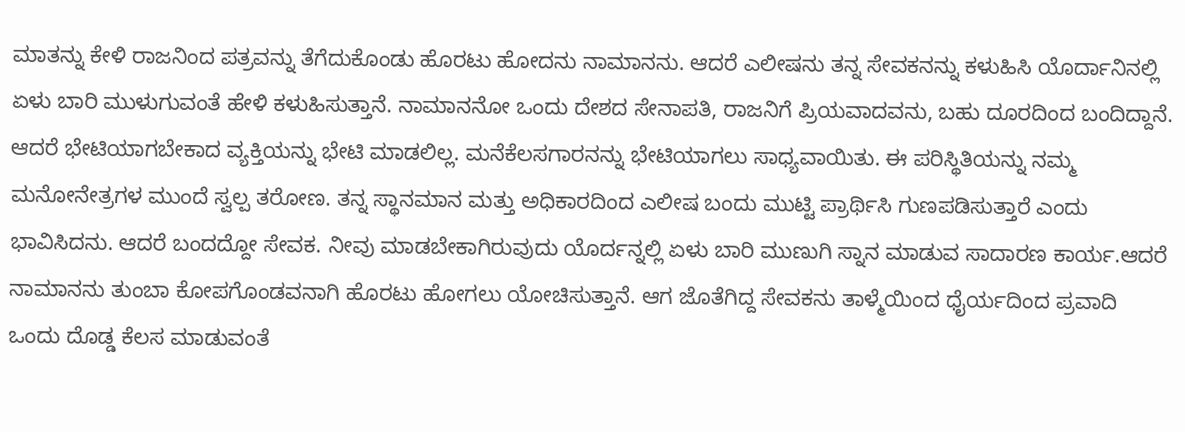ಮಾತನ್ನು ಕೇಳಿ ರಾಜನಿಂದ ಪತ್ರವನ್ನು ತೆಗೆದುಕೊಂಡು ಹೊರಟು ಹೋದನು ನಾಮಾನನು. ಆದರೆ ಎಲೀಷನು ತನ್ನ ಸೇವಕನನ್ನು ಕಳುಹಿಸಿ ಯೊರ್ದಾನಿನಲ್ಲಿ ಏಳು ಬಾರಿ ಮುಳುಗುವಂತೆ ಹೇಳಿ ಕಳುಹಿಸುತ್ತಾನೆ. ನಾಮಾನನೋ ಒಂದು ದೇಶದ ಸೇನಾಪತಿ, ರಾಜನಿಗೆ ಪ್ರಿಯವಾದವನು, ಬಹು ದೂರದಿಂದ ಬಂದಿದ್ದಾನೆ. ಆದರೆ ಭೇಟಿಯಾಗಬೇಕಾದ ವ್ಯಕ್ತಿಯನ್ನು ಭೇಟಿ ಮಾಡಲಿಲ್ಲ. ಮನೆಕೆಲಸಗಾರನನ್ನು ಭೇಟಿಯಾಗಲು ಸಾಧ್ಯವಾಯಿತು. ಈ ಪರಿಸ್ಥಿತಿಯನ್ನು ನಮ್ಮ ಮನೋನೇತ್ರಗಳ ಮುಂದೆ ಸ್ವಲ್ಪ ತರೋಣ. ತನ್ನ ಸ್ಥಾನಮಾನ ಮತ್ತು ಅಧಿಕಾರದಿಂದ ಎಲೀಷ ಬಂದು ಮುಟ್ಟಿ ಪ್ರಾರ್ಥಿಸಿ ಗುಣಪಡಿಸುತ್ತಾರೆ ಎಂದು ಭಾವಿಸಿದನು. ಆದರೆ ಬಂದದ್ದೋ ಸೇವಕ. ನೀವು ಮಾಡಬೇಕಾಗಿರುವುದು ಯೊರ್ದನ್ನಲ್ಲಿ ಏಳು ಬಾರಿ ಮುಣುಗಿ ಸ್ನಾನ ಮಾಡುವ ಸಾದಾರಣ ಕಾರ್ಯ.ಆದರೆ ನಾಮಾನನು ತುಂಬಾ ಕೋಪಗೊಂಡವನಾಗಿ ಹೊರಟು ಹೋಗಲು ಯೋಚಿಸುತ್ತಾನೆ. ಆಗ ಜೊತೆಗಿದ್ದ ಸೇವಕನು ತಾಳ್ಮೆಯಿಂದ ಧೈರ್ಯದಿಂದ ಪ್ರವಾದಿ ಒಂದು ದೊಡ್ಡ ಕೆಲಸ ಮಾಡುವಂತೆ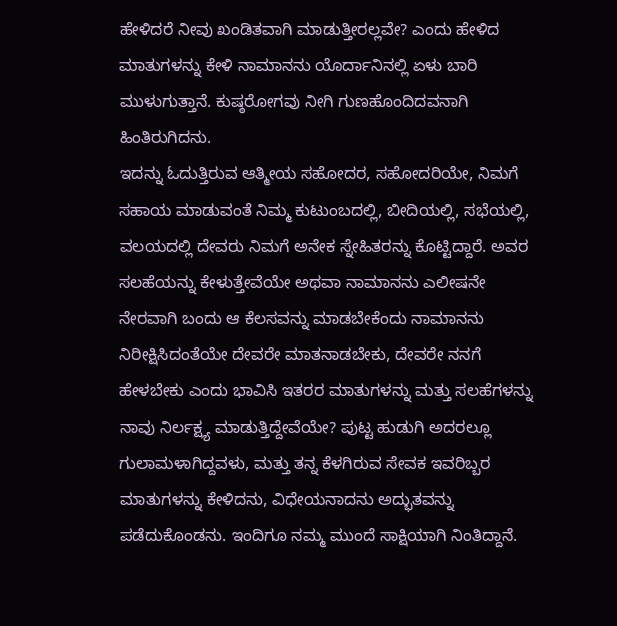ಹೇಳಿದರೆ ನೀವು ಖಂಡಿತವಾಗಿ ಮಾಡುತ್ತೀರಲ್ಲವೇ? ಎಂದು ಹೇಳಿದ ಮಾತುಗಳನ್ನು ಕೇಳಿ ನಾಮಾನನು ಯೊರ್ದಾನಿನಲ್ಲಿ ಏಳು ಬಾರಿ ಮುಳುಗುತ್ತಾನೆ. ಕುಷ್ಠರೋಗವು ನೀಗಿ ಗುಣಹೊಂದಿದವನಾಗಿ ಹಿಂತಿರುಗಿದನು.
ಇದನ್ನು ಓದುತ್ತಿರುವ ಆತ್ಮೀಯ ಸಹೋದರ, ಸಹೋದರಿಯೇ, ನಿಮಗೆ ಸಹಾಯ ಮಾಡುವಂತೆ ನಿಮ್ಮ ಕುಟುಂಬದಲ್ಲಿ, ಬೀದಿಯಲ್ಲಿ, ಸಭೆಯಲ್ಲಿ, ವಲಯದಲ್ಲಿ ದೇವರು ನಿಮಗೆ ಅನೇಕ ಸ್ನೇಹಿತರನ್ನು ಕೊಟ್ಟಿದ್ದಾರೆ. ಅವರ ಸಲಹೆಯನ್ನು ಕೇಳುತ್ತೇವೆಯೇ ಅಥವಾ ನಾಮಾನನು ಎಲೀಷನೇ ನೇರವಾಗಿ ಬಂದು ಆ ಕೆಲಸವನ್ನು ಮಾಡಬೇಕೆಂದು ನಾಮಾನನು ನಿರೀಕ್ಷಿಸಿದಂತೆಯೇ ದೇವರೇ ಮಾತನಾಡಬೇಕು, ದೇವರೇ ನನಗೆ ಹೇಳಬೇಕು ಎಂದು ಭಾವಿಸಿ ಇತರರ ಮಾತುಗಳನ್ನು ಮತ್ತು ಸಲಹೆಗಳನ್ನು ನಾವು ನಿರ್ಲಕ್ಷ್ಯ ಮಾಡುತ್ತಿದ್ದೇವೆಯೇ? ಪುಟ್ಟ ಹುಡುಗಿ ಅದರಲ್ಲೂ ಗುಲಾಮಳಾಗಿದ್ದವಳು, ಮತ್ತು ತನ್ನ ಕೆಳಗಿರುವ ಸೇವಕ ಇವರಿಬ್ಬರ ಮಾತುಗಳನ್ನು ಕೇಳಿದನು, ವಿಧೇಯನಾದನು ಅದ್ಭುತವನ್ನು ಪಡೆದುಕೊಂಡನು. ಇಂದಿಗೂ ನಮ್ಮ ಮುಂದೆ ಸಾಕ್ಷಿಯಾಗಿ ನಿಂತಿದ್ದಾನೆ.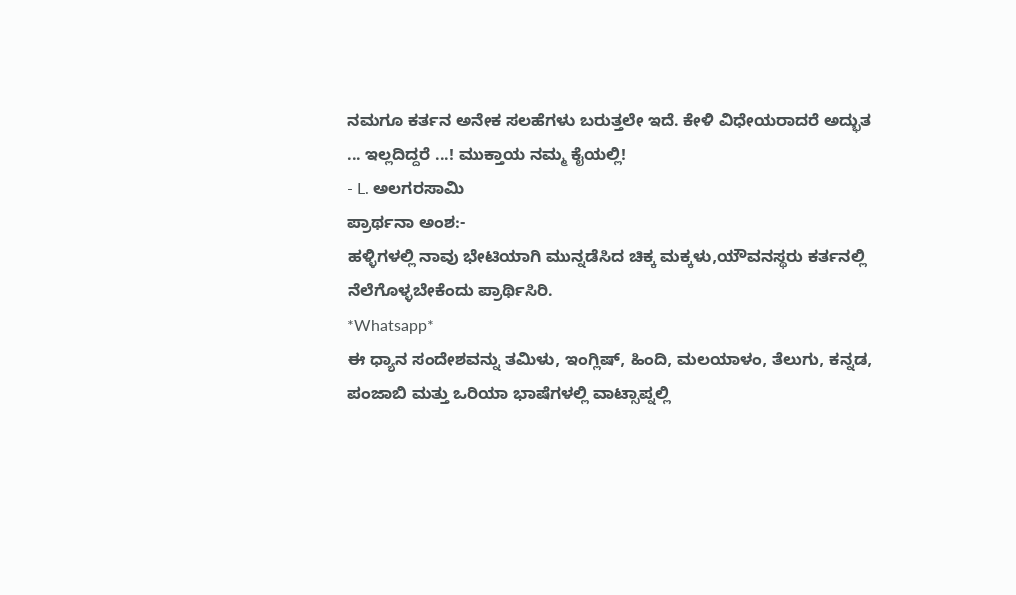ನಮಗೂ ಕರ್ತನ ಅನೇಕ ಸಲಹೆಗಳು ಬರುತ್ತಲೇ ಇದೆ. ಕೇಳಿ ವಿಧೇಯರಾದರೆ ಅದ್ಭುತ ... ಇಲ್ಲದಿದ್ದರೆ ...! ಮುಕ್ತಾಯ ನಮ್ಮ ಕೈಯಲ್ಲಿ!
- L. ಅಲಗರಸಾಮಿ
ಪ್ರಾರ್ಥನಾ ಅಂಶ:-
ಹಳ್ಳಿಗಳಲ್ಲಿ ನಾವು ಭೇಟಿಯಾಗಿ ಮುನ್ನಡೆಸಿದ ಚಿಕ್ಕ ಮಕ್ಕಳು,ಯೌವನಸ್ಥರು ಕರ್ತನಲ್ಲಿ ನೆಲೆಗೊಳ್ಳಬೇಕೆಂದು ಪ್ರಾರ್ಥಿಸಿರಿ.
*Whatsapp*
ಈ ಧ್ಯಾನ ಸಂದೇಶವನ್ನು ತಮಿಳು, ಇಂಗ್ಲಿಷ್, ಹಿಂದಿ, ಮಲಯಾಳಂ, ತೆಲುಗು, ಕನ್ನಡ, ಪಂಜಾಬಿ ಮತ್ತು ಒರಿಯಾ ಭಾಷೆಗಳಲ್ಲಿ ವಾಟ್ಸಾಪ್ನಲ್ಲಿ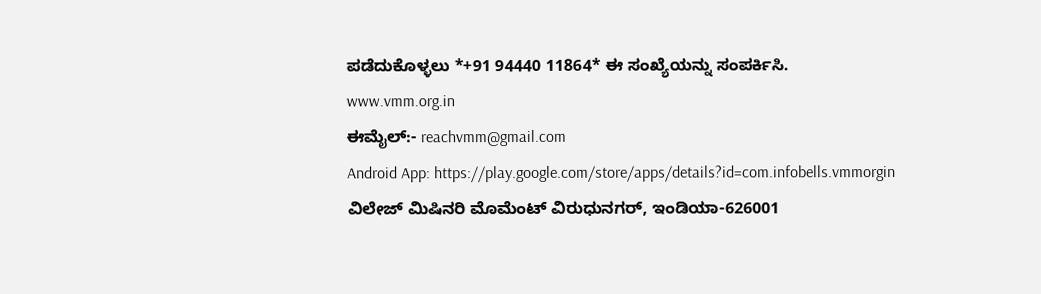ಪಡೆದುಕೊಳ್ಳಲು *+91 94440 11864* ಈ ಸಂಖ್ಯೆಯನ್ನು ಸಂಪರ್ಕಿಸಿ.
www.vmm.org.in
ಈಮೈಲ್:- reachvmm@gmail.com
Android App: https://play.google.com/store/apps/details?id=com.infobells.vmmorgin
ವಿಲೇಜ್ ಮಿಷಿನರಿ ಮೊಮೆಂಟ್ ವಿರುಧುನಗರ್, ಇಂಡಿಯಾ-626001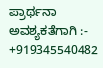ಪ್ರಾರ್ಥನಾ ಅವಶ್ಯಕತೆಗಾಗಿ :- +919345540482